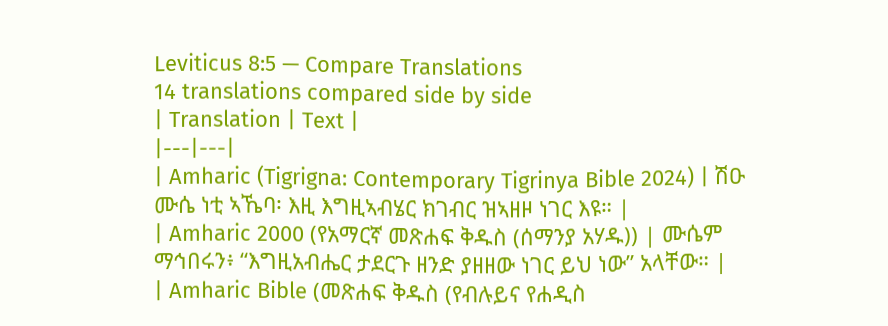Leviticus 8:5 — Compare Translations
14 translations compared side by side
| Translation | Text |
|---|---|
| Amharic (Tigrigna: Contemporary Tigrinya Bible 2024) | ሽዑ ሙሴ ነቲ ኣኼባ፡ እዚ እግዚኣብሄር ክገብር ዝኣዘዞ ነገር እዩ። |
| Amharic 2000 (የአማርኛ መጽሐፍ ቅዱስ (ሰማንያ አሃዱ)) | ሙሴም ማኅበሩን፥ “እግዚአብሔር ታደርጉ ዘንድ ያዘዘው ነገር ይህ ነው” አላቸው። |
| Amharic Bible (መጽሐፍ ቅዱስ (የብሉይና የሐዲስ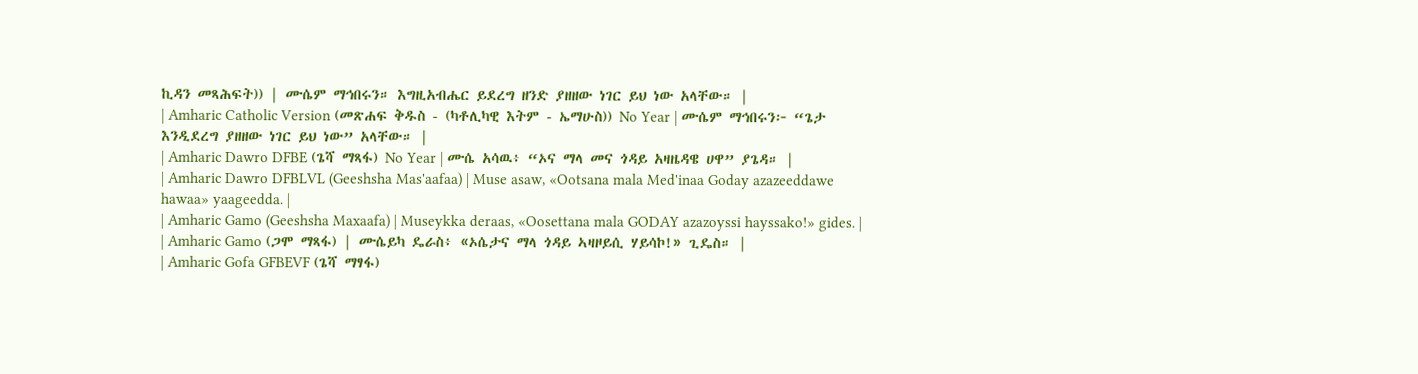ኪዳን መጻሕፍት)) | ሙሴም ማኅበሩን። እግዚአብሔር ይደረግ ዘንድ ያዘዘው ነገር ይህ ነው አላቸው። |
| Amharic Catholic Version (መጽሐፍ ቅዱስ - (ካቶሊካዊ እትም - ኤማሁስ)) No Year | ሙሴም ማኅበሩን፦ “ጌታ እንዲደረግ ያዘዘው ነገር ይህ ነው” አላቸው። |
| Amharic Dawro DFBE (ጌሻ ማጻፋ) No Year | ሙሴ አሳዉ፥ “ኦና ማላ መና ጎዳይ አዛዜዳዌ ሀዋ” ያጌዳ። |
| Amharic Dawro DFBLVL (Geeshsha Mas'aafaa) | Muse asaw, «Ootsana mala Med'inaa Goday azazeeddawe hawaa» yaageedda. |
| Amharic Gamo (Geeshsha Maxaafa) | Museykka deraas, «Oosettana mala GODAY azazoyssi hayssako!» gides. |
| Amharic Gamo (ጋሞ ማጻፋ) | ሙሴይካ ዴራስ፥ «ኦሴታና ማላ ጎዳይ ኣዛዞይሲ ሃይሳኮ!» ጊዴስ። |
| Amharic Gofa GFBEVF (ጌሻ ማፃፋ)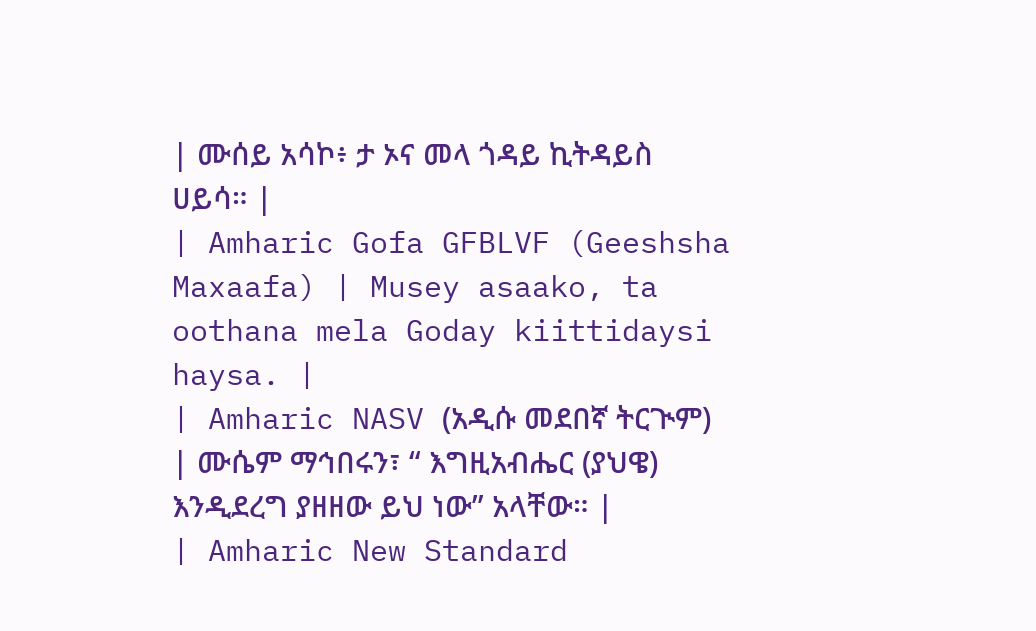| ሙሰይ አሳኮ፥ ታ ኦና መላ ጎዳይ ኪትዳይስ ሀይሳ። |
| Amharic Gofa GFBLVF (Geeshsha Maxaafa) | Musey asaako, ta oothana mela Goday kiittidaysi haysa. |
| Amharic NASV (አዲሱ መደበኛ ትርጒም) | ሙሴም ማኅበሩን፣ “ እግዚአብሔር (ያህዌ) እንዲደረግ ያዘዘው ይህ ነው” አላቸው። |
| Amharic New Standard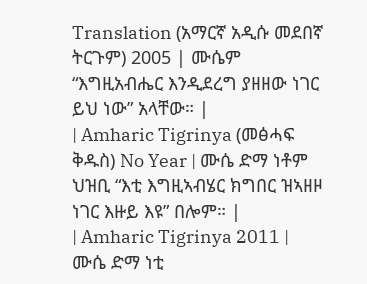Translation (አማርኛ አዲሱ መደበኛ ትርጉም) 2005 | ሙሴም “እግዚአብሔር እንዲደረግ ያዘዘው ነገር ይህ ነው” አላቸው። |
| Amharic Tigrinya (መፅሓፍ ቅዱስ) No Year | ሙሴ ድማ ነቶም ህዝቢ “እቲ እግዚኣብሄር ክግበር ዝኣዘዞ ነገር እዙይ እዩ” በሎም። |
| Amharic Tigrinya 2011 | ሙሴ ድማ ነቲ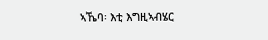ኣኼባ፡ እቲ እግዚኣብሄር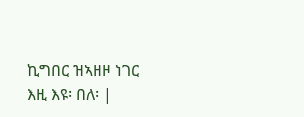ኪግበር ዝኣዘዞ ነገር እዚ እዩ፡ በለ፡ |